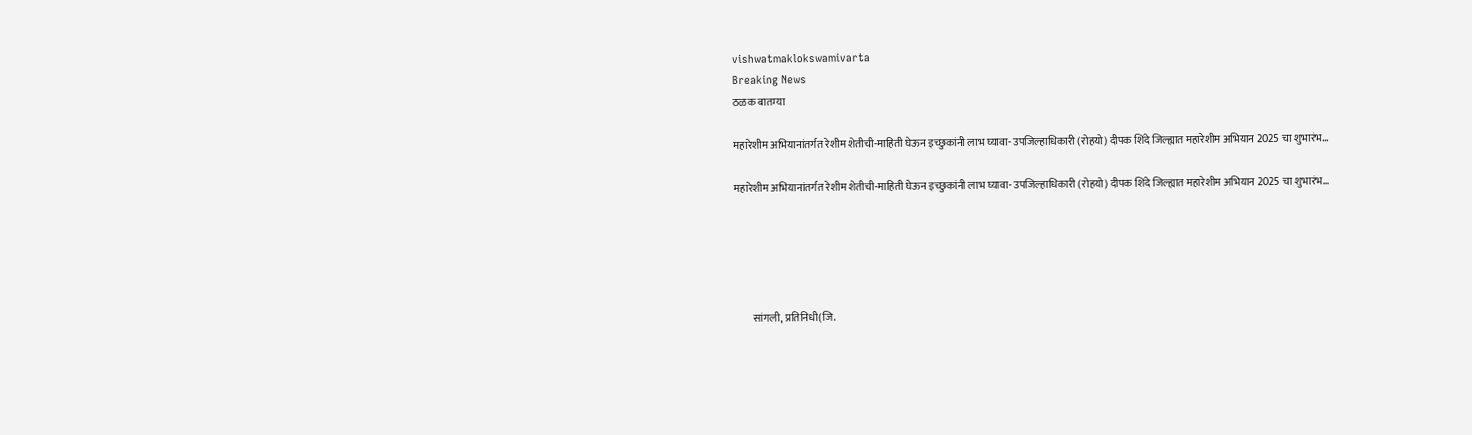vishwatmaklokswamivarta
Breaking News
ठळक बातम्या

महारेशीम अभियानांतर्गत रेशीम शेतीची-माहिती घेऊन इच्छुकांनी लाभ घ्यावा- उपजिल्हाधिकारी (रोहयो) दीपक शिंदे जिल्ह्यात महारेशीम अभियान 2025 चा शुभारंभ…

महारेशीम अभियानांतर्गत रेशीम शेतीची-माहिती घेऊन इच्छुकांनी लाभ घ्यावा- उपजिल्हाधिकारी (रोहयो) दीपक शिंदे जिल्ह्यात महारेशीम अभियान 2025 चा शुभारंभ…





        सांगली, प्रतिनिधी(जि.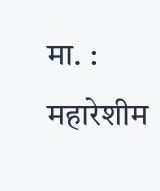मा. : महारेशीम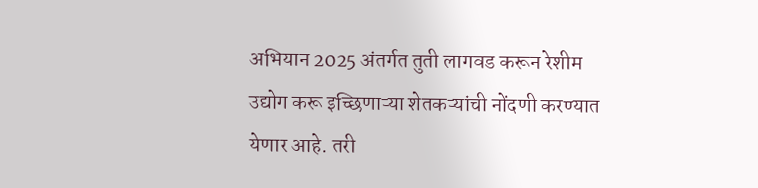अभियान 2025 अंतर्गत तुती लागवड करून रेशीम उद्योग करू इच्छिणाऱ्या शेतकऱ्यांची नोंदणी करण्यात येणार आहे. तरी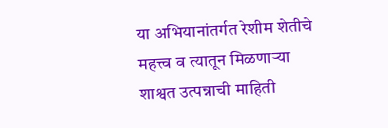या अभियानांतर्गत रेशीम शेतीचे महत्त्व व त्यातून मिळणाऱ्या शाश्वत उत्पन्नाची माहिती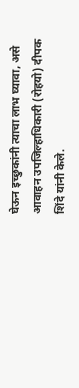घेऊन इच्छुकांनी त्याचा लाभ घ्यावा, असे आवाहन उपजिल्हाधिकारी (रोहयो) दीपक शिंदे यांनी केले.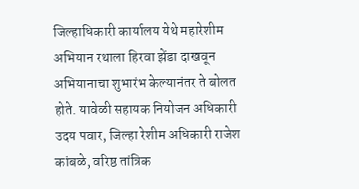जिल्हाधिकारी कार्यालय येथे महारेशीम अभियान रथाला हिरवा झेंडा दाखवून अभियानाचा शुभारंभ केल्यानंतर ते बोलत होते. यावेळी सहायक नियोजन अधिकारी उदय पवार, जिल्हा रेशीम अधिकारी राजेश कांबळे, वरिष्ठ तांत्रिक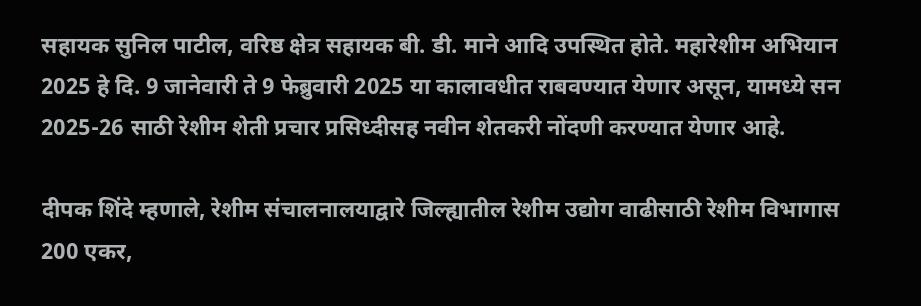सहायक सुनिल पाटील, वरिष्ठ क्षेत्र सहायक बी. डी. माने आदि उपस्थित होते. महारेशीम अभियान 2025 हे दि. 9 जानेवारी ते 9 फेब्रुवारी 2025 या कालावधीत राबवण्यात येणार असून, यामध्ये सन 2025-26 साठी रेशीम शेती प्रचार प्रसिध्दीसह नवीन शेतकरी नोंदणी करण्यात येणार आहे.

दीपक शिंदे म्हणाले, रेशीम संचालनालया‌द्वारे जिल्ह्यातील रेशीम उद्योग वाढीसाठी रेशीम विभागास 200 एकर,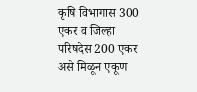कृषि विभागास 300 एकर व जिल्हा परिषदेस 200 एकर असे मिळून एकूण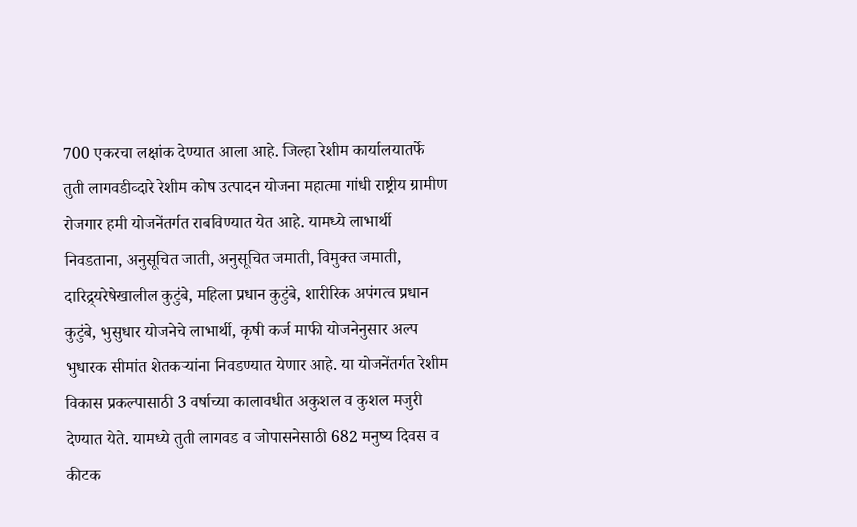700 एकरचा लक्षांक देण्यात आला आहे. जिल्हा रेशीम कार्यालयातर्फे तुती लागवडीव्दारे रेशीम कोष उत्पादन योजना महात्मा गांधी राष्ट्रीय ग्रामीण रोजगार हमी योजनेंतर्गत राबविण्यात येत आहे. यामध्ये लाभार्थी निवडताना, अनुसूचित जाती, अनुसूचित जमाती, विमुक्त जमाती, दारिद्र्यरेषेखालील कुटुंबे, महिला प्रधान कुटुंबे, शारीरिक अपंगत्व प्रधान कुटुंबे, भुसुधार योजनेचे लाभार्थी, कृषी कर्ज माफी योजनेनुसार अल्प भुधारक सीमांत शेतकऱ्यांना निवडण्यात येणार आहे. या योजनेंतर्गत रेशीम विकास प्रकल्पासाठी 3 वर्षाच्या कालावधीत अकुशल व कुशल मजुरी देण्यात येते. यामध्ये तुती लागवड व जोपासनेसाठी 682 मनुष्य दिवस व कीटक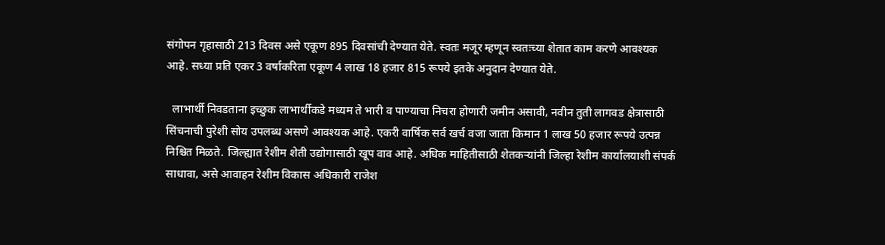संगोपन गृहासाठी 213 दिवस असे एकूण 895 दिवसांची देण्यात येते. स्वतः मजूर म्हणून स्वतःच्या शेतात काम करणे आवश्यक आहे. सध्या प्रति एकर 3 वर्षाकरिता एकूण 4 लाख 18 हजार 815 रूपये इतके अनुदान देण्यात येते.

  लाभार्थी निवडताना इच्छुक लाभार्थीकडे मध्यम ते भारी व पाण्याचा निचरा होणारी जमीन असावी, नवीन तुती लागवड क्षेत्रासाठी सिंचनाची पुरेशी सोय उपलब्ध असणे आवश्यक आहे. एकरी वार्षिक सर्व खर्च वजा जाता किमान 1 लाख 50 हजार रूपये उत्पन्न निश्चित मिळते. जिल्ह्यात रेशीम शेती उ‌द्योगासाठी खूप वाव आहे. अधिक माहितीसाठी शेतकऱ्यांनी जिल्हा रेशीम कार्यालयाशी संपर्क साधावा, असे आवाहन रेशीम विकास अधिकारी राजेश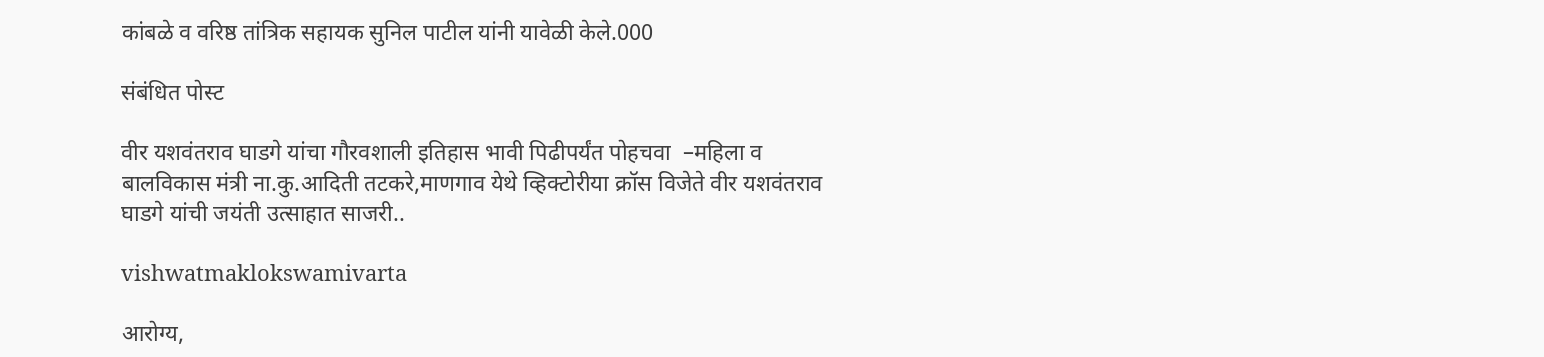कांबळे व वरिष्ठ तांत्रिक सहायक सुनिल पाटील यांनी यावेळी केले.000

संबंधित पोस्ट

वीर यशवंतराव घाडगे यांचा गौरवशाली इतिहास भावी पिढीपर्यंत पोहचवा  –महिला व बालविकास मंत्री ना.कु.आदिती तटकरे,माणगाव येथे व्हिक्टोरीया क्रॉस विजेते वीर यशवंतराव घाडगे यांची जयंती उत्साहात साजरी..

vishwatmaklokswamivarta

आरोग्य,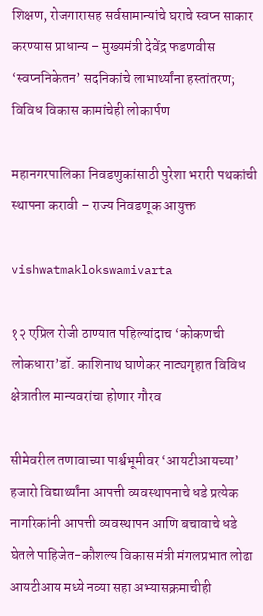शिक्षण, रोजगारासह सर्वसामान्यांचे घराचे स्वप्न साकार करण्यास प्राधान्य – मुख्यमंत्री देवेंद्र फडणवीस ‘स्वप्ननिकेतन’ सदनिकांचे लाभार्थ्यांना हस्तांतरण; विविध विकास कामांचेही लोकार्पण

महानगरपालिका निवडणुकांसाठी पुरेशा भरारी पथकांची स्थापना करावी – राज्य निवडणूक आयुक्त

vishwatmaklokswamivarta

१२ एप्रिल रोजी ठाण्यात पहिल्यांदाच ‘कोकणची लोकधारा’डॉ. काशिनाथ घाणेकर नाट्यगृहात विविध क्षेत्रातील मान्यवरांचा होणार गौरव

सीमेवरील तणावाच्या पार्श्वभूमीवर ‘आयटीआयच्या’ हजारो विद्यार्थ्यांना आपत्ती व्यवस्थापनाचे धडे प्रत्येक नागरिकांनी आपत्ती व्यवस्थापन आणि बचावाचे धडे घेतले पाहिजेत-कौशल्य विकास मंत्री मंगलप्रभात लोढा आयटीआय मध्ये नव्या सहा अभ्यासक्रमाचीही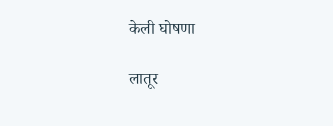केली घोषणा

लातूर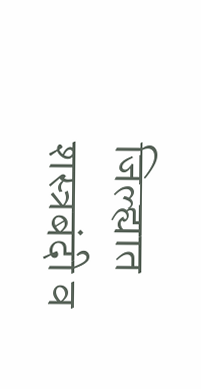जिल्ह्यात शस्त्रबंदी व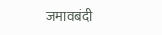जमावबंदी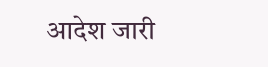आदेश जारी